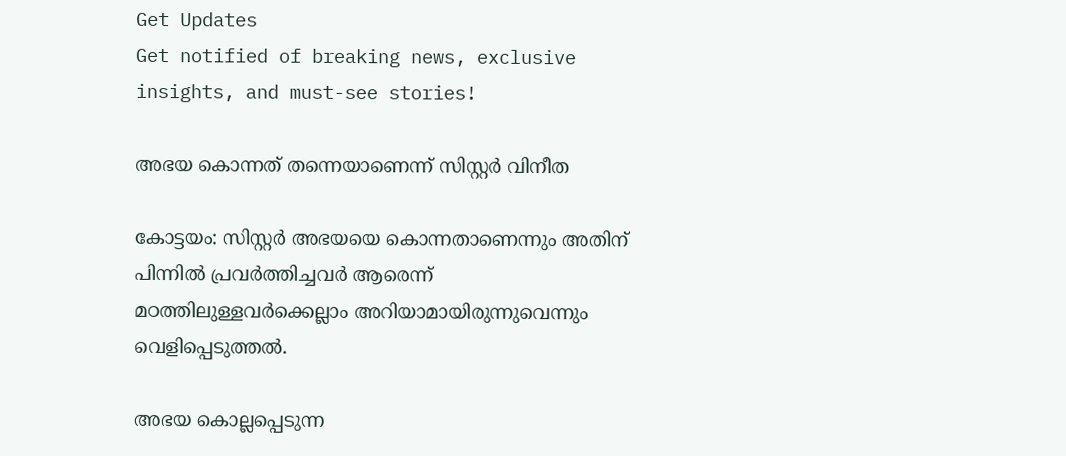Get Updates
Get notified of breaking news, exclusive insights, and must-see stories!

അഭയ കൊന്നത്‌ തന്നെയാണെന്ന്‌ സിസ്റ്റര്‍ വിനീത

കോട്ടയം: സിസ്റ്റര്‍ അഭയയെ കൊന്നതാണെന്നും അതിന്‌ പിന്നില്‍ പ്രവര്‍ത്തിച്ചവര്‍ ആരെന്ന്‌ മഠത്തിലുള്ളവര്‍ക്കെല്ലാം അറിയാമായിരുന്നുവെന്നും വെളിപ്പെടുത്തല്‍.

അഭയ കൊല്ലപ്പെടുന്ന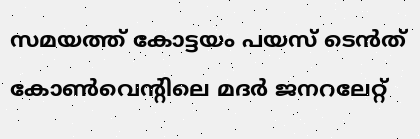സമയത്ത്‌ കോട്ടയം പയസ്‌ ടെന്‍ത്‌ കോണ്‍വെന്റിലെ മദര്‍ ജനറലേറ്റ്‌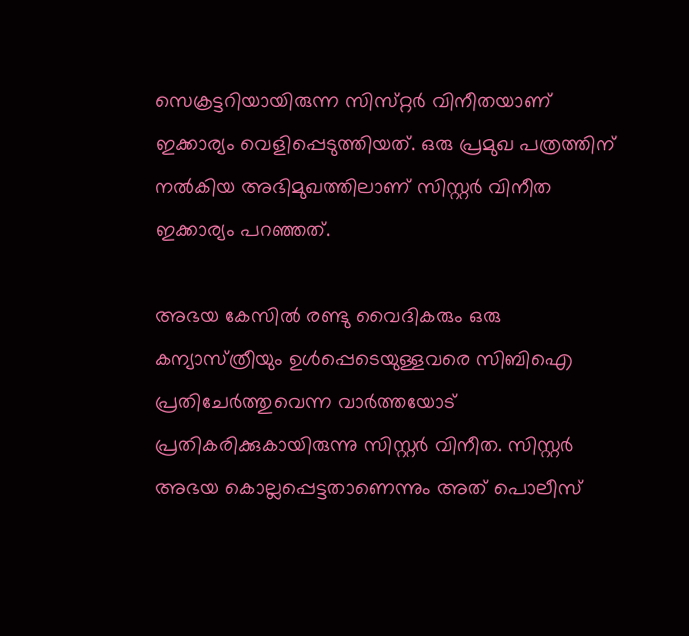സെക്രട്ടറിയായിരുന്ന സിസ്‌റ്റര്‍ വിനീതയാണ്‌ ഇക്കാര്യം വെളിപ്പെടുത്തിയത്‌. ഒരു പ്രമുഖ പത്രത്തിന്‌ നല്‍കിയ അഭിമുഖത്തിലാണ്‌ സിസ്റ്റര്‍ വിനീത ഇക്കാര്യം പറഞ്ഞത്‌.

അഭയ കേസില്‍ രണ്ടു വൈദികരും ഒരു കന്യാസ്‌ത്രീയും ഉള്‍പ്പെടെയുള്ളവരെ സിബിഐ പ്രതിചേര്‍ത്തുവെന്ന വാര്‍ത്തയോട്‌ പ്രതികരിക്കുകായിരുന്നു സിസ്റ്റര്‍ വിനീത. സിസ്റ്റര്‍ അഭയ കൊല്ലപ്പെട്ടതാണെന്നും അത്‌ പൊലീസ്‌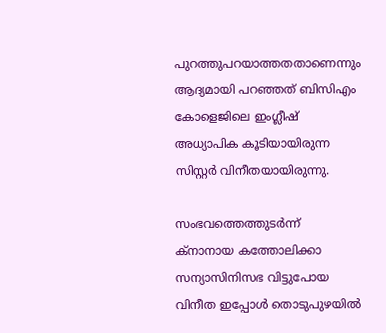പുറത്തുപറയാത്തതതാണെന്നും ആദ്യമായി പറഞ്ഞത്‌ ബിസിഎം കോളെജിലെ ഇംഗ്ലീഷ്‌ അധ്യാപിക കൂടിയായിരുന്ന സിസ്റ്റര്‍ വിനീതയായിരുന്നു.

സംഭവത്തെത്തുടര്‍ന്ന്‌ ക്‌നാനായ കത്തോലിക്കാ സന്യാസിനിസഭ വിട്ടുപോയ വിനീത ഇപ്പോള്‍ തൊടുപുഴയില്‍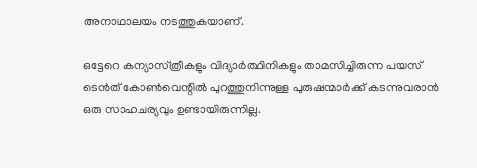അനാഥാലയം നടത്തുകയാണ്‌.

ഒട്ടേറെ കന്യാസ്‌ത്രീകളും വിദ്യാര്‍ത്ഥിനികളും താമസിച്ചിരുന്ന പയസ്‌ ടെന്‍ത്‌ കോണ്‍വെന്റില്‍ പുറത്തുനിന്നുള്ള പുരുഷന്മാര്‍ക്ക്‌ കടന്നുവരാന്‍ ഒരു സാഹചര്യവും ഉണ്ടായിരുന്നില്ല.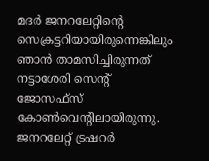മദര്‍ ജനറലേറ്റിന്റെ സെക്രട്ടറിയായിരുന്നെങ്കിലും ഞാന്‍ താമസിച്ചിരുന്നത്‌ നട്ടാശേരി സെന്റ്‌ ജോസഫ്സ് കോണ്‍വെന്റിലായിരുന്നു. ജനറലേറ്റ്‌ ട്രഷറര്‍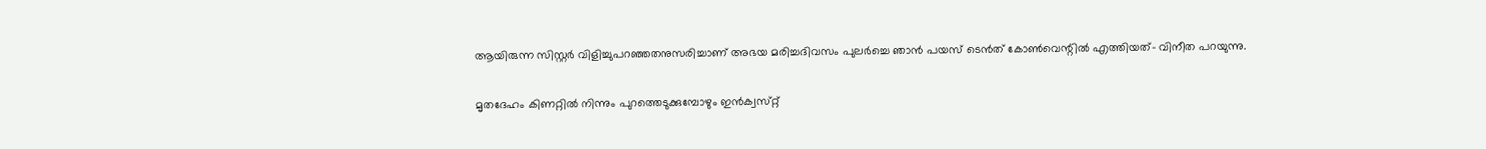ആയിരുന്ന സിസ്റ്റര്‍ വിളിച്ചുപറഞ്ഞതനുസരിച്ചാണ്‌ അഭയ മരിച്ചദിവസം പുലര്‍ച്ചെ ഞാന്‍ പയസ്‌ ടെന്‍ത്‌ കോണ്‍വെന്റില്‍ എത്തിയത്‌- വിനീത പറയുന്നു.

മൃതദേഹം കിണറ്റില്‍ നിന്നും പുറത്തെടുക്കുമ്പോഴും ഇന്‍ക്വസ്‌റ്റ്‌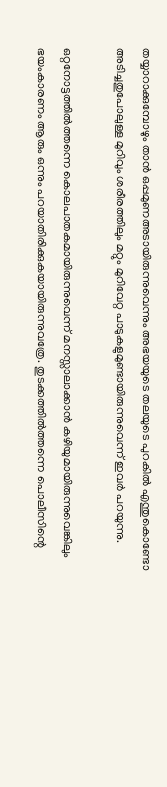തയ്യാറാക്കുമ്പോഴും താന്‍ ഒപ്പമുണഅടായിരുന്നുവെന്നും അഭയയുടെ തലയുടെ പുറകില്‍ എന്തുകൊണ്ടോ അടിച്ചതുപോലുള്ള മുറിവും ശരീരത്തിലും മറ്റും മുറിവേറ്റ പാടുകളുമുണ്ടായിരുന്നുവെന്ന്‌ ഇവര്‍ പറയുന്നു.

ഒറ്റനോട്ടത്തില്‍ത്തന്നെ കൊലപാതകമായിരുന്നുവെന്ന്‌ മനസ്സാലാക്കാന്‍ കഴിയുമായിരുന്നുവെങ്കിലും ഭയംകാരണം ആരും ഒന്നും പറയാതിരിക്കുകയായിരുന്നുവത്രേ. തുടക്കത്തില്‍ത്തന്നെ പൊലീസിന്റെ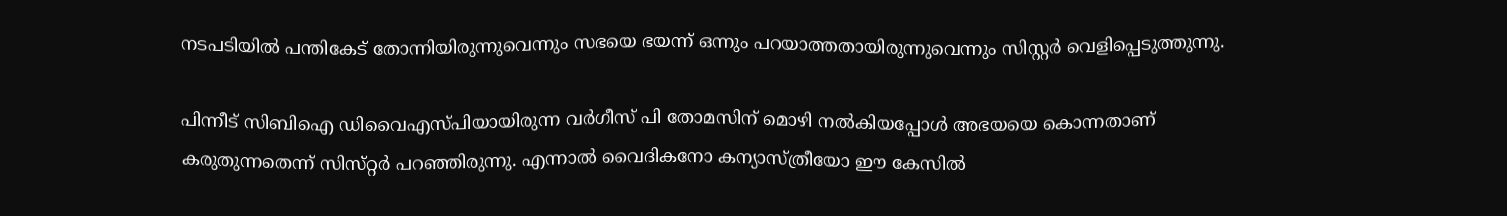നടപടിയില്‍ പന്തികേട്‌ തോന്നിയിരുന്നുവെന്നും സഭയെ ഭയന്ന്‌ ഒന്നും പറയാത്തതായിരുന്നുവെന്നും സിസ്റ്റര്‍ വെളിപ്പെടുത്തുന്നു.

പിന്നീട്‌ സിബിഐ ഡിവൈഎസ്‌പിയായിരുന്ന വര്‍ഗീസ്‌ പി തോമസിന്‌ മൊഴി നല്‍കിയപ്പോള്‍ അഭയയെ കൊന്നതാണ്‌ കരുതുന്നതെന്ന്‌ സിസ്‌റ്റര്‍ പറഞ്ഞിരുന്നു. എന്നാല്‍ വൈദികനോ കന്യാസ്‌ത്രീയോ ഈ കേസില്‍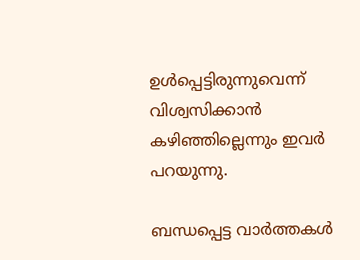ഉള്‍പ്പെട്ടിരുന്നുവെന്ന്‌ വിശ്വസിക്കാന്‍ കഴിഞ്ഞില്ലെന്നും ഇവര്‍ പറയുന്നു.

ബന്ധപ്പെട്ട വാര്‍ത്തകള്‍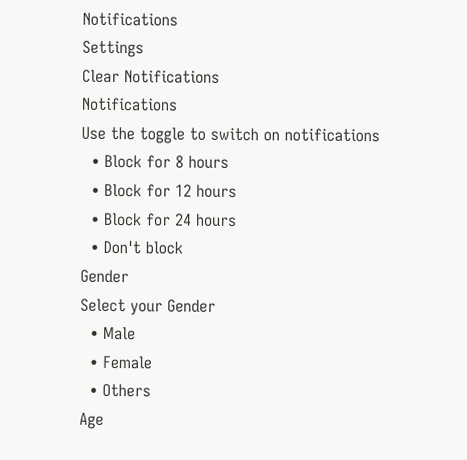Notifications
Settings
Clear Notifications
Notifications
Use the toggle to switch on notifications
  • Block for 8 hours
  • Block for 12 hours
  • Block for 24 hours
  • Don't block
Gender
Select your Gender
  • Male
  • Female
  • Others
Age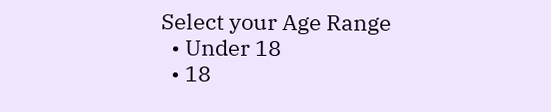Select your Age Range
  • Under 18
  • 18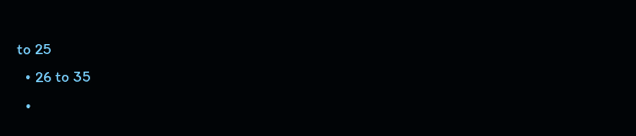to 25
  • 26 to 35
  •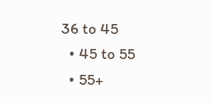36 to 45
  • 45 to 55
  • 55+